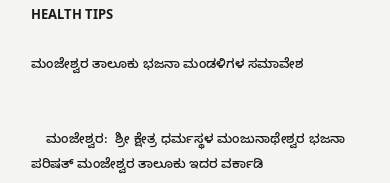HEALTH TIPS

ಮಂಜೇಶ್ವರ ತಾಲೂಕು ಭಜನಾ ಮಂಡಳಿಗಳ ಸಮಾವೇಶ


    ಮಂಜೇಶ್ವರ:  ಶ್ರೀ ಕ್ಷೇತ್ರ ಧರ್ಮಸ್ಥಳ ಮಂಜುನಾಥೇಶ್ವರ ಭಜನಾ ಪರಿಷತ್ ಮಂಜೇಶ್ವರ ತಾಲೂಕು ಇದರ ವರ್ಕಾಡಿ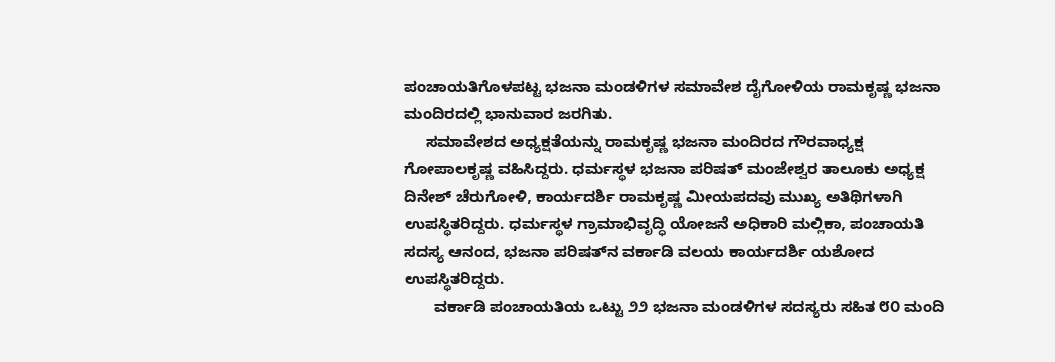ಪಂಚಾಯತಿಗೊಳಪಟ್ಟ ಭಜನಾ ಮಂಡಳಿಗಳ ಸಮಾವೇಶ ದೈಗೋಳಿಯ ರಾಮಕೃಷ್ಣ ಭಜನಾ ಮಂದಿರದಲ್ಲಿ ಭಾನುವಾರ ಜರಗಿತು.
     ಸಮಾವೇಶದ ಅಧ್ಯಕ್ಷತೆಯನ್ನು ರಾಮಕೃಷ್ಣ ಭಜನಾ ಮಂದಿರದ ಗೌರವಾಧ್ಯಕ್ಷ ಗೋಪಾಲಕೃಷ್ಣ ವಹಿಸಿದ್ದರು. ಧರ್ಮಸ್ಥಳ ಭಜನಾ ಪರಿಷತ್ ಮಂಜೇಶ್ವರ ತಾಲೂಕು ಅಧ್ಯಕ್ಷ ದಿನೇಶ್ ಚೆರುಗೋಳಿ, ಕಾರ್ಯದರ್ಶಿ ರಾಮಕೃಷ್ಣ ಮೀಯಪದವು ಮುಖ್ಯ ಅತಿಥಿಗಳಾಗಿ ಉಪಸ್ಥಿತರಿದ್ದರು. ಧರ್ಮಸ್ಥಳ ಗ್ರಾಮಾಭಿವೃದ್ಧಿ ಯೋಜನೆ ಅಧಿಕಾರಿ ಮಲ್ಲಿಕಾ, ಪಂಚಾಯತಿ ಸದಸ್ಯ ಆನಂದ, ಭಜನಾ ಪರಿಷತ್‌ನ ವರ್ಕಾಡಿ ವಲಯ ಕಾರ್ಯದರ್ಶಿ ಯಶೋದ ಉಪಸ್ಥಿತರಿದ್ದರು.
       ವರ್ಕಾಡಿ ಪಂಚಾಯತಿಯ ಒಟ್ಟು ೨೨ ಭಜನಾ ಮಂಡಳಿಗಳ ಸದಸ್ಯರು ಸಹಿತ ೮೦ ಮಂದಿ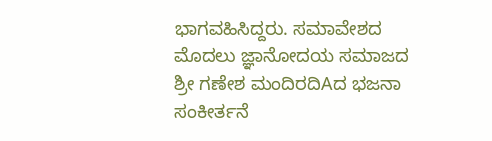ಭಾಗವಹಿಸಿದ್ದರು. ಸಮಾವೇಶದ ಮೊದಲು ಜ್ಞಾನೋದಯ ಸಮಾಜದ ಶ್ರೀ ಗಣೇಶ ಮಂದಿರದಿAದ ಭಜನಾ ಸಂಕೀರ್ತನೆ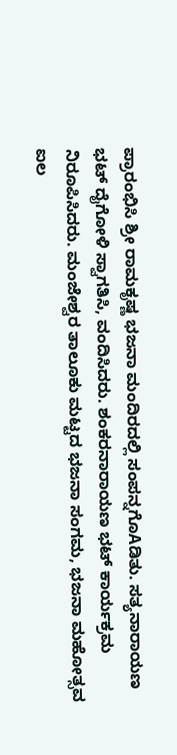ಪ್ರಾರಂಭಿಸಿ ಶ್ರೀ ರಾಮಕೃಷ್ಣ ಭಜನಾ ಮಂದಿರದಲ್ಲಿ ಸಂಪನ್ನಗೊAಡಿತು. ಸತ್ಯನಾರಾಯಣ ಭಟ್ ದೈಗೋಳಿ ಸ್ವಾಗತಿಸಿ, ವಂದಿಸಿದರು. ಶಂಕರನಾರಾಯಣ ಭಟ್ ಕಾರ್ಯಕ್ರಮ ನಿರೂಪಿಸಿದರು. ಮಂಜೇಶ್ವರ ತಾಲೂಕು ಮಟ್ಟದ ಭಜನಾ ಸಂಗಮ, ಭಜನಾ ಮಹೋತ್ಸವ ಐಲ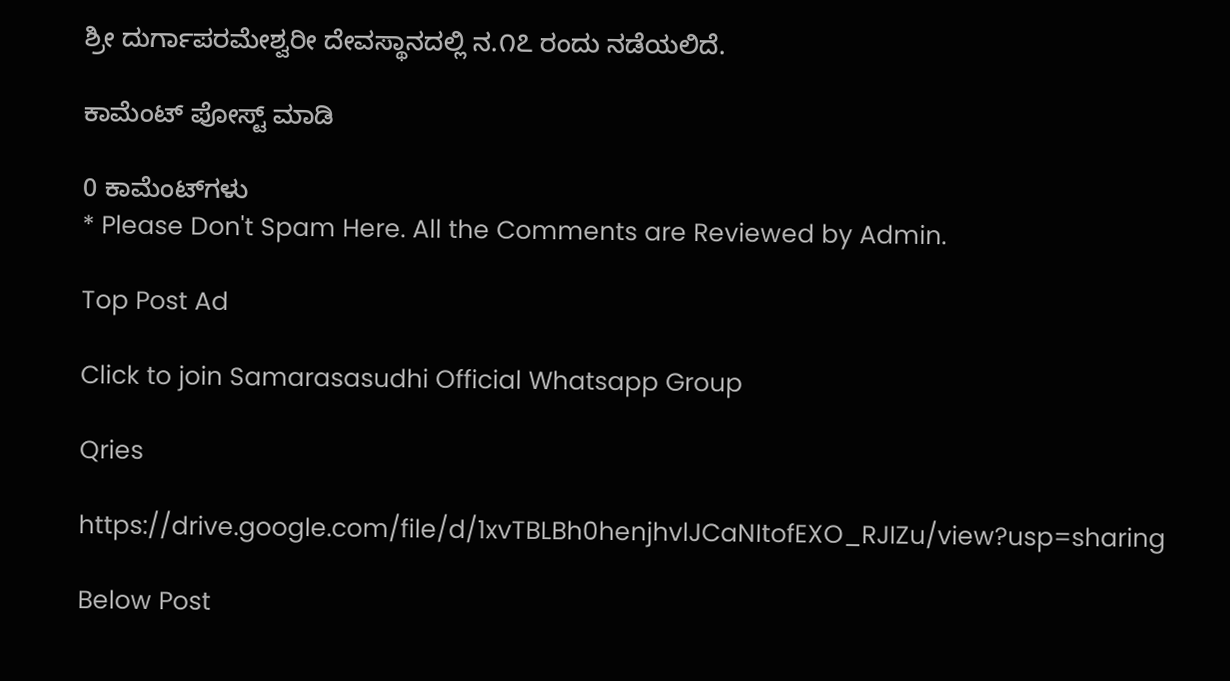ಶ್ರೀ ದುರ್ಗಾಪರಮೇಶ್ವರೀ ದೇವಸ್ಥಾನದಲ್ಲಿ ನ.೧೭ ರಂದು ನಡೆಯಲಿದೆ.

ಕಾಮೆಂಟ್‌‌ ಪೋಸ್ಟ್‌ ಮಾಡಿ

0 ಕಾಮೆಂಟ್‌ಗಳು
* Please Don't Spam Here. All the Comments are Reviewed by Admin.

Top Post Ad

Click to join Samarasasudhi Official Whatsapp Group

Qries

https://drive.google.com/file/d/1xvTBLBh0henjhvlJCaNItofEXO_RJIZu/view?usp=sharing

Below Post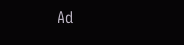Ad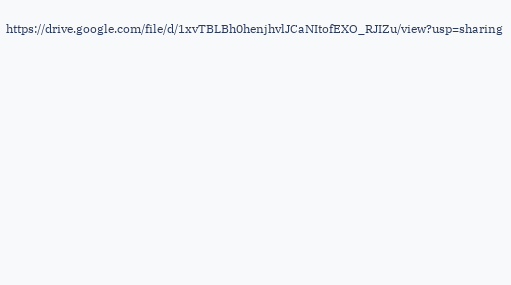https://drive.google.com/file/d/1xvTBLBh0henjhvlJCaNItofEXO_RJIZu/view?usp=sharing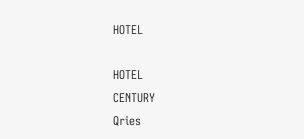HOTEL

HOTEL
CENTURY
Qries